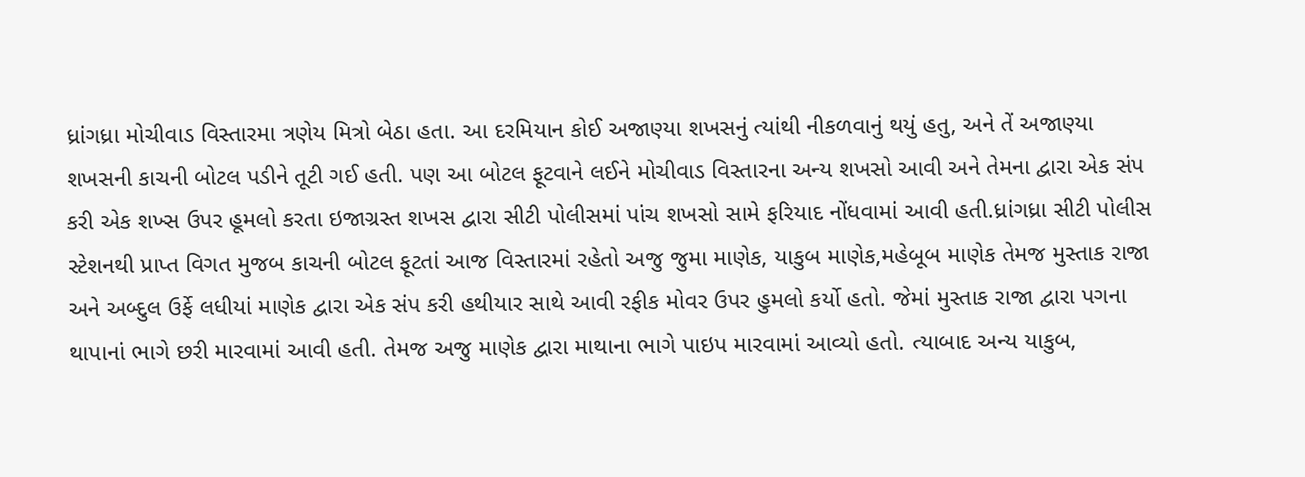ધ્રાંગધ્રા મોચીવાડ વિસ્તારમા ત્રણેય મિત્રો બેઠા હતા. આ દરમિયાન કોઈ અજાણ્યા શખસનું ત્યાંથી નીકળવાનું થયું હતુ, અને તેં અજાણ્યા શખસની કાચની બોટલ પડીને તૂટી ગઈ હતી. પણ આ બોટલ ફૂટવાને લઈને મોચીવાડ વિસ્તારના અન્ય શખસો આવી અને તેમના દ્વારા એક સંપ કરી એક શખ્સ ઉપર હૂમલો કરતા ઇજાગ્રસ્ત શખસ દ્વારા સીટી પોલીસમાં પાંચ શખસો સામે ફરિયાદ નોંધવામાં આવી હતી.ધ્રાંગધ્રા સીટી પોલીસ સ્ટેશનથી પ્રાપ્ત વિગત મુજબ કાચની બોટલ ફૂટતાં આજ વિસ્તારમાં રહેતો અજુ જુમા માણેક, યાકુબ માણેક,મહેબૂબ માણેક તેમજ મુસ્તાક રાજા અને અબ્દુલ ઉર્ફે લધીયાં માણેક દ્વારા એક સંપ કરી હથીયાર સાથે આવી રફીક મોવર ઉપર હુમલો કર્યો હતો. જેમાં મુસ્તાક રાજા દ્વારા પગના થાપાનાં ભાગે છરી મારવામાં આવી હતી. તેમજ અજુ માણેક દ્વારા માથાના ભાગે પાઇપ મારવામાં આવ્યો હતો. ત્યાબાદ અન્ય યાકુબ,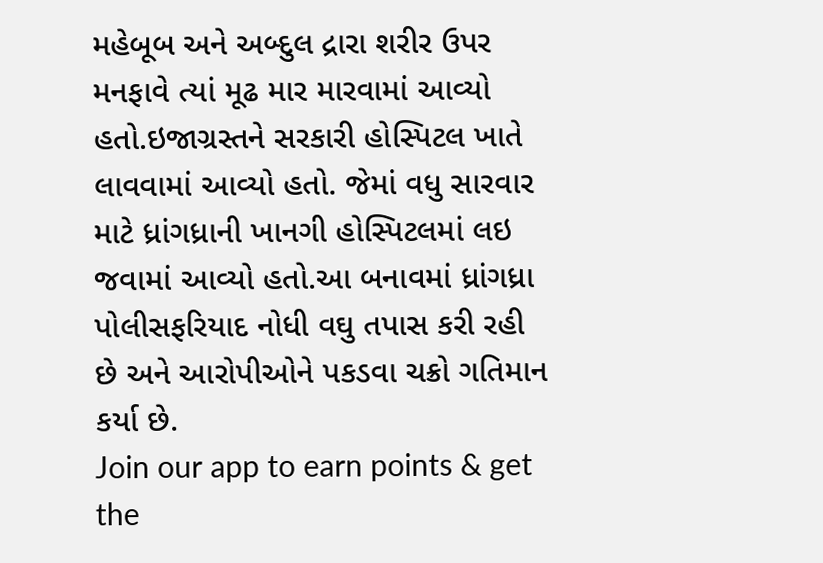મહેબૂબ અને અબ્દુલ દ્રારા શરીર ઉપર મનફાવે ત્યાં મૂઢ માર મારવામાં આવ્યો હતો.ઇજાગ્રસ્તને સરકારી હોસ્પિટલ ખાતે લાવવામાં આવ્યો હતો. જેમાં વધુ સારવાર માટે ધ્રાંગધ્રાની ખાનગી હોસ્પિટલમાં લઇ જવામાં આવ્યો હતો.આ બનાવમાં ધ્રાંગધ્રા પોલીસફરિયાદ નોધી વઘુ તપાસ કરી રહી છે અને આરોપીઓને પકડવા ચક્રો ગતિમાન કર્યા છે.
Join our app to earn points & get the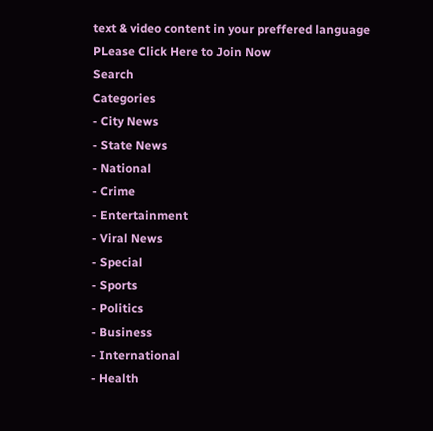text & video content in your preffered language
PLease Click Here to Join Now
Search
Categories
- City News
- State News
- National
- Crime
- Entertainment
- Viral News
- Special
- Sports
- Politics
- Business
- International
- Health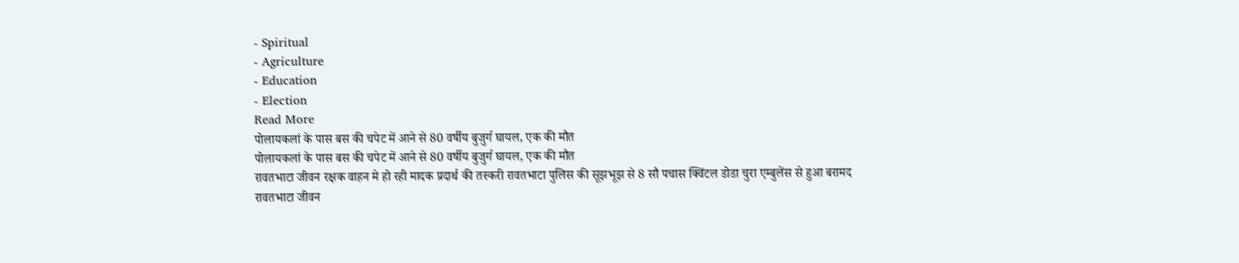- Spiritual
- Agriculture
- Education
- Election
Read More
पोलायकलां के पास बस की चपेट में आने से 80 वर्षीय बुजुर्ग घायल, एक की मौत
पोलायकलां के पास बस की चपेट में आने से 80 वर्षीय बुजुर्ग घायल, एक की मौत
रावतभाटा जीवन रक्षक वाहन मे हो रही मादक प्रदार्थ की तस्करी रावतभाटा पुलिस की सूझभूझ से 8 सौ पचास क्विंटल डोडा चुरा एम्बुलेंस से हुआ बरामद
रावतभाटा जीवन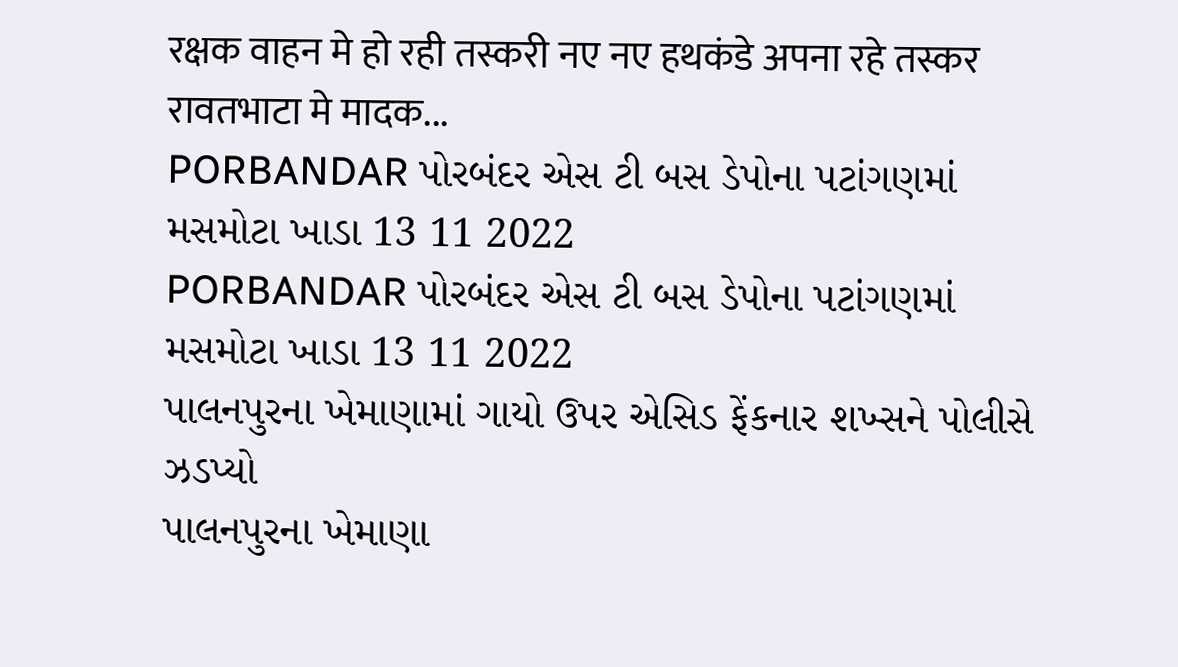रक्षक वाहन मे हो रही तस्करी नए नए हथकंडे अपना रहे तस्कर रावतभाटा मे मादक...
PORBANDAR પોરબંદર એસ ટી બસ ડેપોના પટાંગણમાં મસમોટા ખાડા 13 11 2022
PORBANDAR પોરબંદર એસ ટી બસ ડેપોના પટાંગણમાં મસમોટા ખાડા 13 11 2022
પાલનપુરના ખેમાણામાં ગાયો ઉપર એસિડ ફેંકનાર શખ્સને પોલીસે ઝડપ્યો
પાલનપુરના ખેમાણા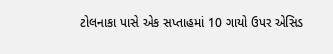ટોલનાકા પાસે એક સપ્તાહમાં 10 ગાયો ઉપર એસિડ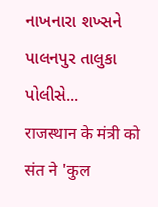નાખનારા શખ્સને પાલનપુર તાલુકા પોલીસે...
राजस्थान के मंत्री को संत ने 'कुल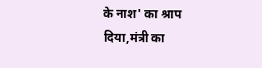के नाश' का श्राप दिया,मंत्री का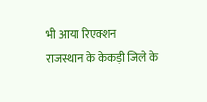भी आया रिएक्शन
राजस्थान के केकड़ी जिले के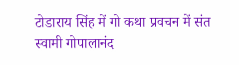टोडाराय सिंह में गो कथा प्रवचन में संत स्वामी गोपालानंद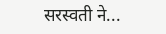सरस्वती ने...